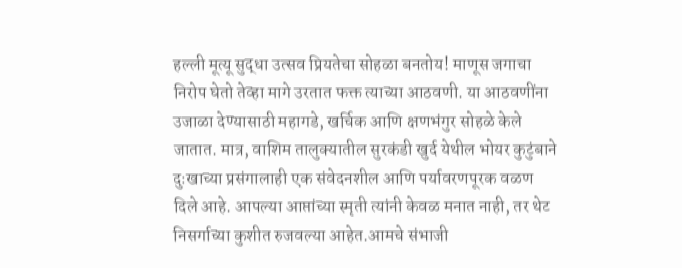हल्ली मूत्यू सुद्धा उत्सव प्रियतेचा सोहळा बनतोय! माणूस जगाचा निरोप घेतो तेव्हा मागे उरतात फक्त त्याच्या आठवणी. या आठवणींना उजाळा देण्यासाठी महागडे, खर्चिक आणि क्षणभंगुर सोहळे केले जातात. मात्र, वाशिम तालुक्यातील सुरकंडी खुर्द येथील भोयर कुटुंबाने दुःखाच्या प्रसंगालाही एक संवेदनशील आणि पर्यावरणपूरक वळण दिले आहे. आपल्या आप्तांच्या स्मृती त्यांनी केवळ मनात नाही, तर थेट निसर्गाच्या कुशीत रुजवल्या आहेत.आमचे संभाजी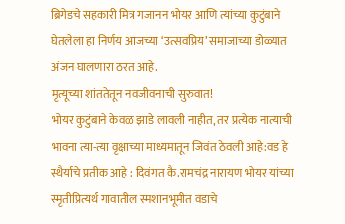ब्रिगेडचे सहकारी मित्र गजानन भोयर आणि त्यांच्या कुटुंबाने घेतलेला हा निर्णय आजच्या ‘उत्सवप्रिय’ समाजाच्या डोळ्यात अंजन घालणारा ठरत आहे.
मृत्यूच्या शांततेतून नवजीवनाची सुरुवात!
भोयर कुटुंबाने केवळ झाडे लावली नाहीत, तर प्रत्येक नात्याची भावना त्या-त्या वृक्षाच्या माध्यमातून जिवंत ठेवली आहे:वड हे स्थैर्याचे प्रतीक आहे : दिवंगत कै.रामचंद्र नारायण भोयर यांच्या स्मृतीप्रित्यर्थ गावातील स्मशानभूमीत वडाचे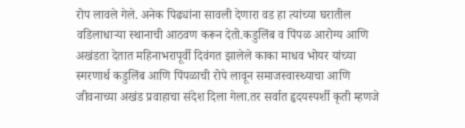रोप लावले गेले. अनेक पिढ्यांना सावली देणारा वड हा त्यांच्या घरातील वडिलाधाऱ्या स्थानाची आठवण करून देतो.कडुलिंब व पिंपळ आरोग्य आणि अखंडता देतात महिनाभरापूर्वी दिवंगत झालेले काका माधव भोयर यांच्या स्मरणार्थ कडुलिंब आणि पिंपळाची रोपे लावून समाजस्वास्थ्याचा आणि जीवनाच्या अखंड प्रवाहाचा संदेश दिला गेला.तर सर्वात हृदयस्पर्शी कृती म्हणजे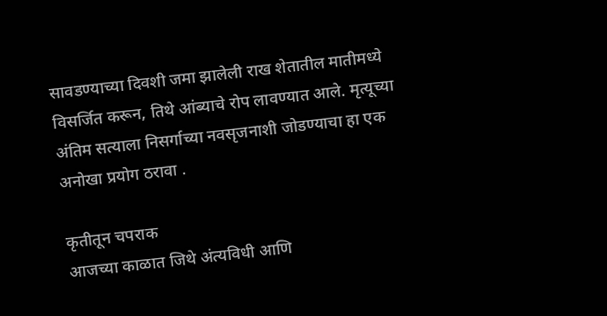सावडण्याच्या दिवशी जमा झालेली राख शेतातील मातीमध्ये विसर्जित करून, तिथे आंब्याचे रोप लावण्यात आले. मृत्यूच्या अंतिम सत्याला निसर्गाच्या नवसृजनाशी जोडण्याचा हा एक अनोखा प्रयोग ठरावा .

कृतीतून चपराक
आजच्या काळात जिथे अंत्यविधी आणि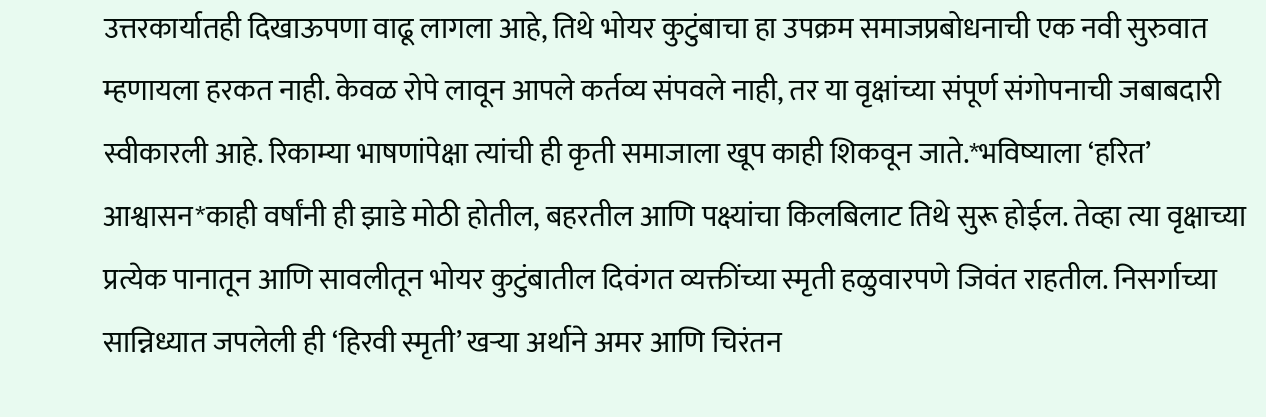उत्तरकार्यातही दिखाऊपणा वाढू लागला आहे, तिथे भोयर कुटुंबाचा हा उपक्रम समाजप्रबोधनाची एक नवी सुरुवात म्हणायला हरकत नाही. केवळ रोपे लावून आपले कर्तव्य संपवले नाही, तर या वृक्षांच्या संपूर्ण संगोपनाची जबाबदारी स्वीकारली आहे. रिकाम्या भाषणांपेक्षा त्यांची ही कृती समाजाला खूप काही शिकवून जाते.*भविष्याला ‘हरित’ आश्वासन*काही वर्षांनी ही झाडे मोठी होतील, बहरतील आणि पक्ष्यांचा किलबिलाट तिथे सुरू होईल. तेव्हा त्या वृक्षाच्या प्रत्येक पानातून आणि सावलीतून भोयर कुटुंबातील दिवंगत व्यक्तींच्या स्मृती हळुवारपणे जिवंत राहतील. निसर्गाच्या सान्निध्यात जपलेली ही ‘हिरवी स्मृती’ खऱ्या अर्थाने अमर आणि चिरंतन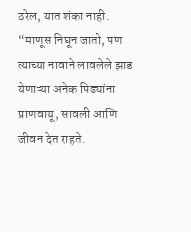ठरेल, यात शंका नाही.
“माणूस निघून जातो, पण त्याच्या नावाने लावलेले झाड येणाऱ्या अनेक पिढ्यांना प्राणवायू, सावली आणि जीवन देत राहते.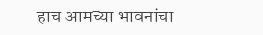हाच आमच्या भावनांचा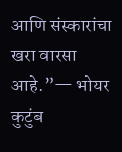आणि संस्कारांचा खरा वारसा आहे.”— भोयर कुटुंब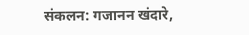संकलन: गजानन खंदारे,